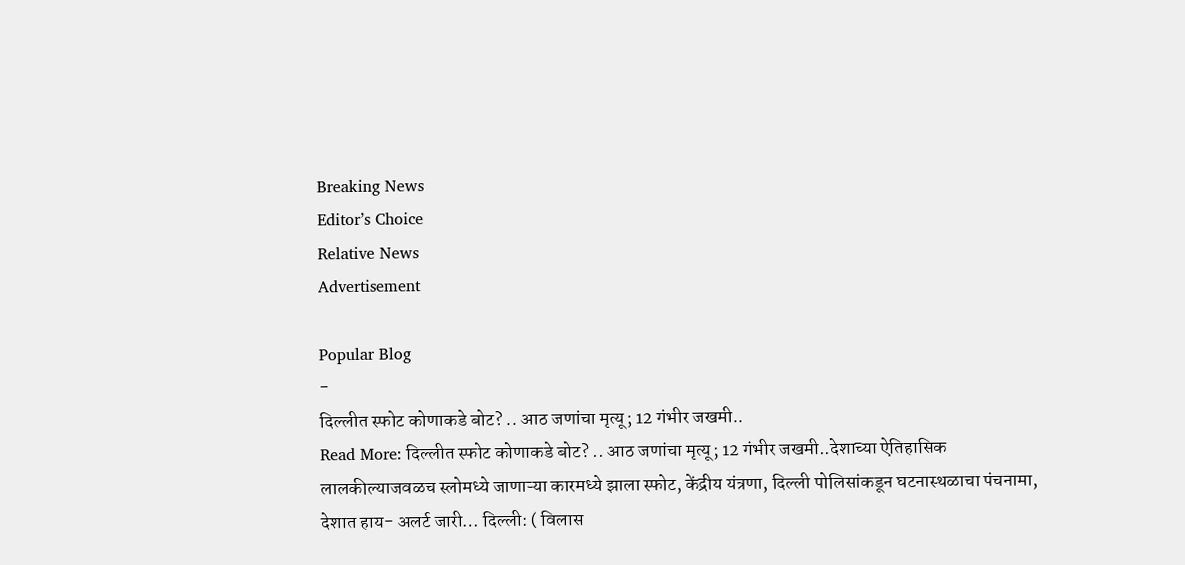Breaking News
Editor’s Choice
Relative News
Advertisement

Popular Blog
-
दिल्लीत स्फोट कोणाकडे बोट? .. आठ जणांचा मृत्यू; 12 गंभीर जखमी..
Read More: दिल्लीत स्फोट कोणाकडे बोट? .. आठ जणांचा मृत्यू; 12 गंभीर जखमी..देशाच्या ऐतिहासिक लालकील्याजवळच स्लोमध्ये जाणाऱ्या कारमध्ये झाला स्फोट, केंद्रीय यंत्रणा, दिल्ली पोलिसांकडून घटनास्थळाचा पंचनामा, देशात हाय- अलर्ट जारी… दिल्ली: ( विलास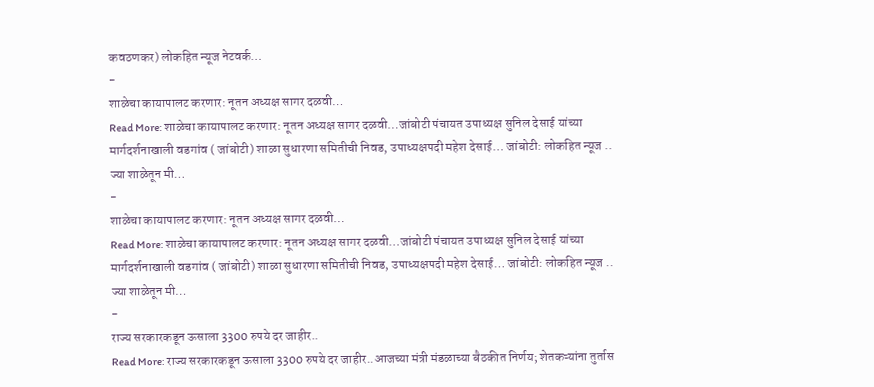कवठणकर) लोकहित न्यूज नेटवर्क…
-
शाळेचा कायापालट करणार: नूतन अध्यक्ष सागर दळवी…
Read More: शाळेचा कायापालट करणार: नूतन अध्यक्ष सागर दळवी…जांबोटी पंचायत उपाध्यक्ष सुनिल देसाई यांच्या मार्गदर्शनाखाली वडगांव ( जांबोटी) शाळा सुधारणा समितीची निवड, उपाध्यक्षपदी महेश देसाई… जांबोटी: लोकहित न्यूज .. ज्या शाळेतून मी…
-
शाळेचा कायापालट करणार: नूतन अध्यक्ष सागर दळवी…
Read More: शाळेचा कायापालट करणार: नूतन अध्यक्ष सागर दळवी…जांबोटी पंचायत उपाध्यक्ष सुनिल देसाई यांच्या मार्गदर्शनाखाली वडगांव ( जांबोटी) शाळा सुधारणा समितीची निवड, उपाध्यक्षपदी महेश देसाई… जांबोटी: लोकहित न्यूज .. ज्या शाळेतून मी…
-
राज्य सरकारकडून ऊसाला 3300 रुपये दर जाहीर..
Read More: राज्य सरकारकडून ऊसाला 3300 रुपये दर जाहीर..आजच्या मंत्री मंडळाच्या बैठकीत निर्णय; शेतकऱ्यांना तुर्तास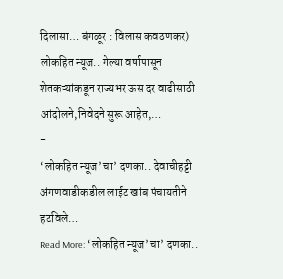दिलासा… बंगळूर : विलास कवठणकर) लोकहित न्यूज.. गेल्या वर्षापासून शेतकऱ्यांकडून राज्यभर ऊस दर वाढीसाठी आंदोलने,निवेदने सुरू आहेत,…
-
‘लोकहित न्यूज’चा’ दणका.. देवाचीहट्टी अंगणवाडीकडील लाईट खांब पंचायतीने हटविले…
Read More: ‘लोकहित न्यूज’चा’ दणका..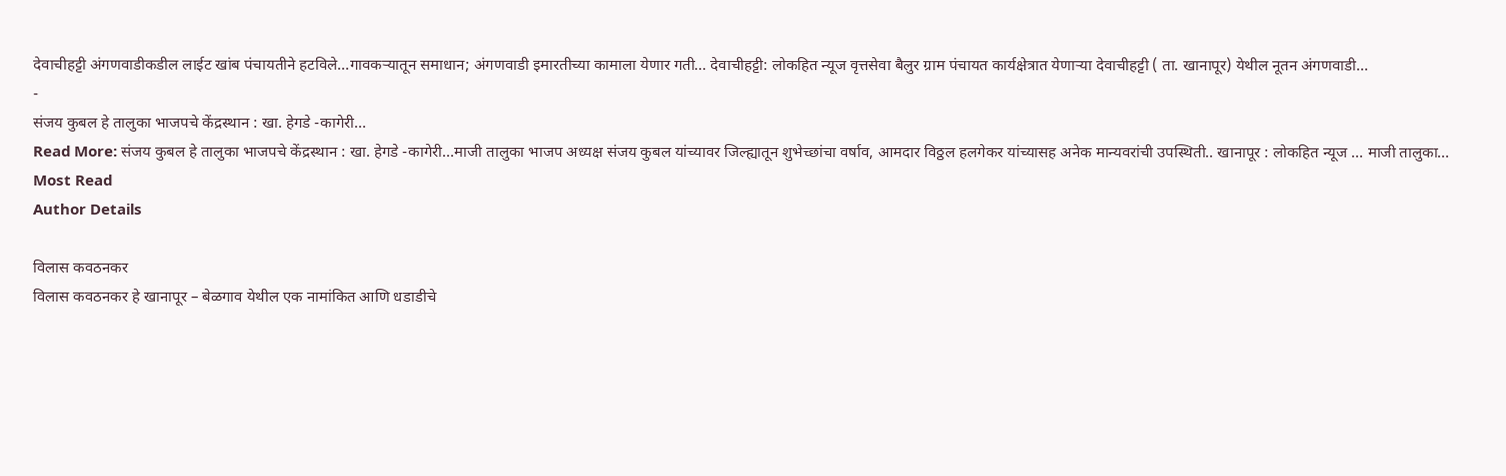देवाचीहट्टी अंगणवाडीकडील लाईट खांब पंचायतीने हटविले…गावकऱ्यातून समाधान; अंगणवाडी इमारतीच्या कामाला येणार गती… देवाचीहट्टी: लोकहित न्यूज वृत्तसेवा बैलुर ग्राम पंचायत कार्यक्षेत्रात येणाऱ्या देवाचीहट्टी ( ता. खानापूर) येथील नूतन अंगणवाडी…
-
संजय कुबल हे तालुका भाजपचे केंद्रस्थान : खा. हेगडे -कागेरी…
Read More: संजय कुबल हे तालुका भाजपचे केंद्रस्थान : खा. हेगडे -कागेरी…माजी तालुका भाजप अध्यक्ष संजय कुबल यांच्यावर जिल्ह्यातून शुभेच्छांचा वर्षाव, आमदार विठ्ठल हलगेकर यांच्यासह अनेक मान्यवरांची उपस्थिती.. खानापूर : लोकहित न्यूज … माजी तालुका…
Most Read
Author Details

विलास कवठनकर
विलास कवठनकर हे खानापूर – बेळगाव येथील एक नामांकित आणि धडाडीचे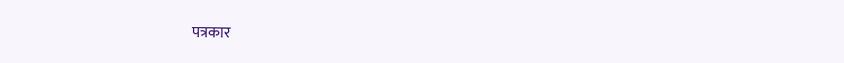पत्रकार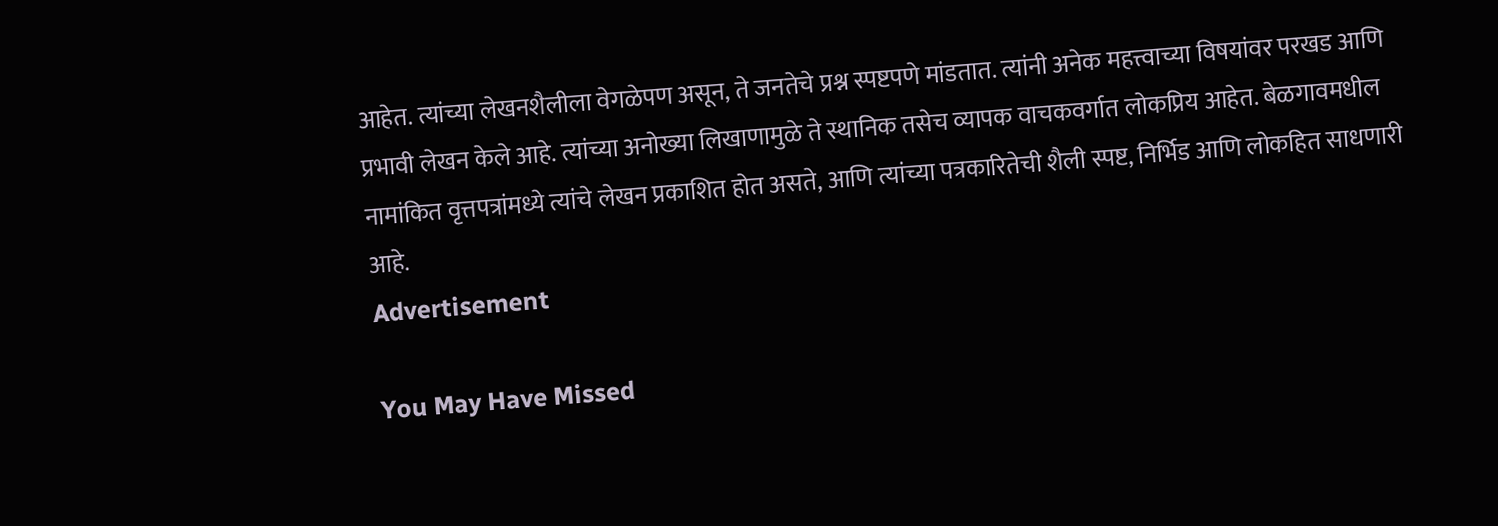आहेत. त्यांच्या लेखनशैलीला वेगळेपण असून, ते जनतेचे प्रश्न स्पष्टपणे मांडतात. त्यांनी अनेक महत्त्वाच्या विषयांवर परखड आणि प्रभावी लेखन केले आहे. त्यांच्या अनोख्या लिखाणामुळे ते स्थानिक तसेच व्यापक वाचकवर्गात लोकप्रिय आहेत. बेळगावमधील नामांकित वृत्तपत्रांमध्ये त्यांचे लेखन प्रकाशित होत असते, आणि त्यांच्या पत्रकारितेची शैली स्पष्ट, निर्भिड आणि लोकहित साधणारी आहे.
Advertisement

You May Have Missed